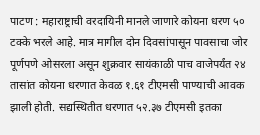पाटण : महाराष्ट्राची वरदायिनी मानले जाणारे कोयना धरण ५० टक्के भरले आहे. मात्र मागील दोन दिवसांपासून पावसाचा जोर पूर्णपणे ओसरला असून शुक्रवार सायंकाळी पाच वाजेपर्यंत २४ तासांत कोयना धरणात केवळ १.६१ टीएमसी पाण्याची आवक झाली होती. सद्यस्थितीत धरणात ५२.३७ टीएमसी इतका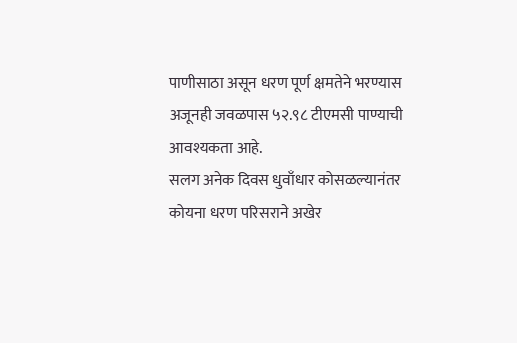पाणीसाठा असून धरण पूर्ण क्षमतेने भरण्यास अजूनही जवळपास ५२.९८ टीएमसी पाण्याची आवश्यकता आहे.
सलग अनेक दिवस धुवाँधार कोसळल्यानंतर कोयना धरण परिसराने अखेर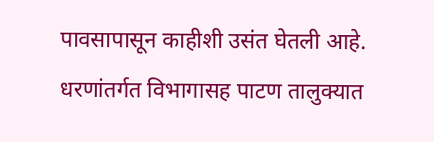पावसापासून काहीशी उसंत घेतली आहे. धरणांतर्गत विभागासह पाटण तालुक्यात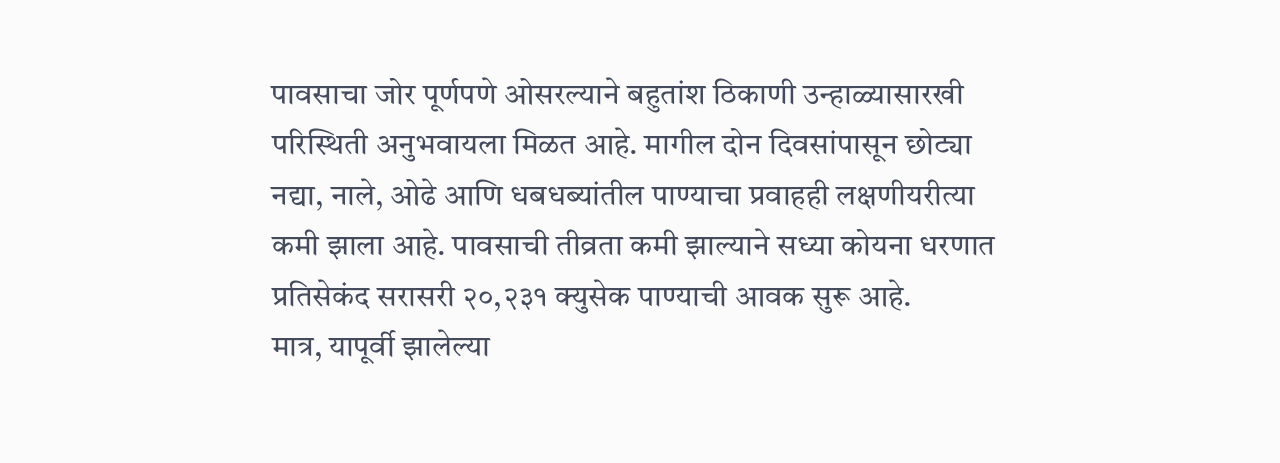पावसाचा जोर पूर्णपणे ओसरल्याने बहुतांश ठिकाणी उन्हाळ्यासारखी परिस्थिती अनुभवायला मिळत आहे. मागील दोन दिवसांपासून छोट्या नद्या, नाले, ओढे आणि धबधब्यांतील पाण्याचा प्रवाहही लक्षणीयरीत्या कमी झाला आहे. पावसाची तीव्रता कमी झाल्याने सध्या कोयना धरणात प्रतिसेकंद सरासरी २०,२३१ क्युसेक पाण्याची आवक सुरू आहे.
मात्र, यापूर्वी झालेल्या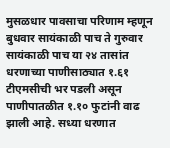मुसळधार पावसाचा परिणाम म्हणून बुधवार सायंकाळी पाच ते गुरुवार सायंकाळी पाच या २४ तासांत धरणाच्या पाणीसाठ्यात १.६१ टीएमसीची भर पडली असून पाणीपातळीत १.१० फुटांनी वाढ झाली आहे. सध्या धरणात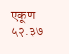एकूण ५२.३७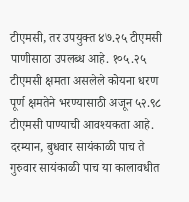टीएमसी, तर उपयुक्त ४७.२५ टीएमसी पाणीसाठा उपलब्ध आहे. १०५.२५ टीएमसी क्षमता असलेले कोयना धरण पूर्ण क्षमतेने भरण्यासाठी अजून ५२.९८ टीएमसी पाण्याची आवश्यकता आहे.
दरम्यान, बुधवार सायंकाळी पाच ते गुरुवार सायंकाळी पाच या कालावधीत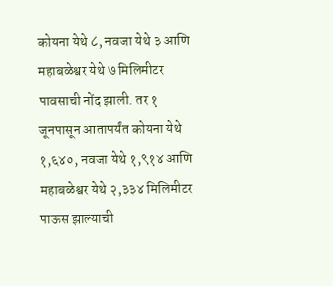कोयना येथे ८, नवजा येथे ३ आणि महाबळेश्वर येथे ७ मिलिमीटर पावसाची नोंद झाली. तर १ जूनपासून आतापर्यंत कोयना येथे १,६४०, नवजा येथे १,९१४ आणि महाबळेश्वर येथे २,३३४ मिलिमीटर पाऊस झाल्याची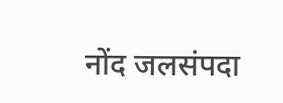नोंद जलसंपदा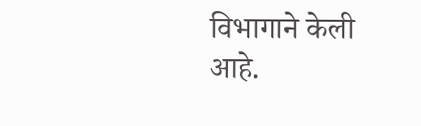विभागाने केली आहे.